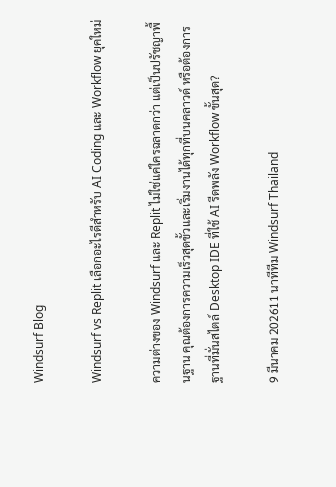Windsurf Blog

Windsurf vs Replit เลือกอะไรดีสำหรับ AI Coding และ Workflow ยุคใหม่

ความต่างของ Windsurf และ Replit ไม่ใช่แค่ใครฉลาดกว่า แต่เป็นปรัชญาพื้นฐาน คุณต้องการความเร็วสุดขั้วและเริ่มงานได้ทุกที่บนคลาวด์ หรือต้องการฐานที่มั่นสไตล์ Desktop IDE ที่ใช้ AI รีดพลัง Workflow ขั้นสุด?

9 มีนาคม 202611 นาทีทีม Windsurf Thailand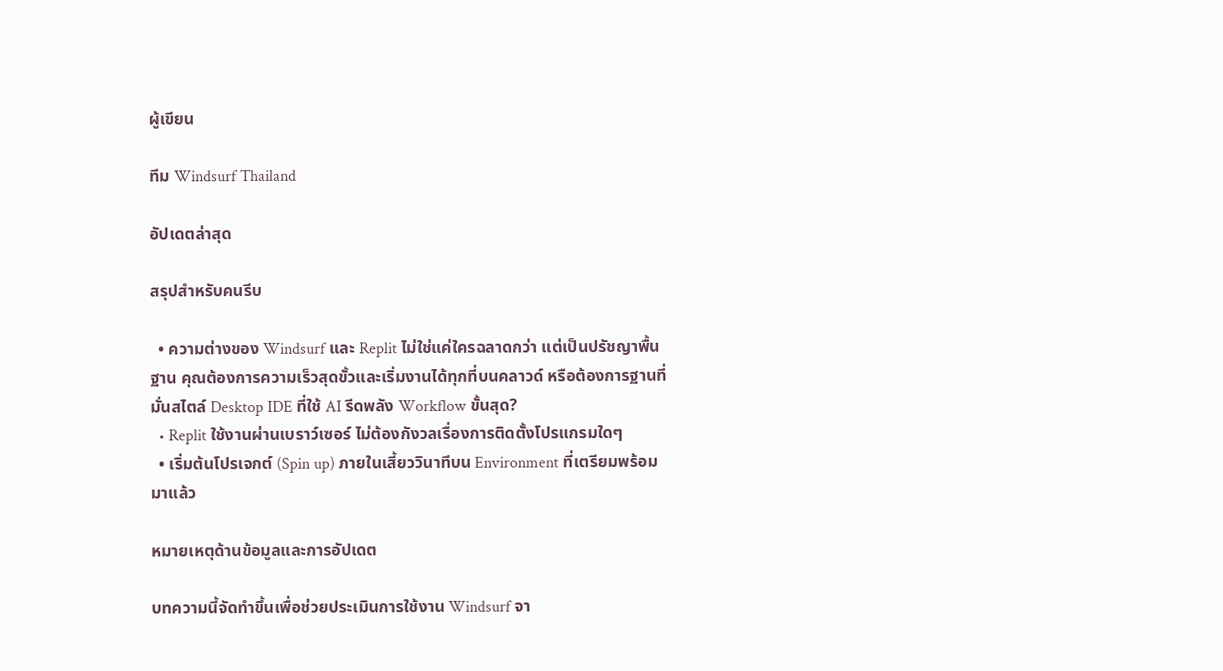ผู้เขียน

ทีม Windsurf Thailand

อัปเดตล่าสุด

สรุปสำหรับคนรีบ

  • ความต่างของ Windsurf และ Replit ไม่ใช่แค่ใครฉลาดกว่า แต่เป็นปรัชญาพื้นฐาน คุณต้องการความเร็วสุดขั้วและเริ่มงานได้ทุกที่บนคลาวด์ หรือต้องการฐานที่มั่นสไตล์ Desktop IDE ที่ใช้ AI รีดพลัง Workflow ขั้นสุด?
  • Replit ใช้งานผ่านเบราว์เซอร์ ไม่ต้องกังวลเรื่องการติดตั้งโปรแกรมใดๆ
  • เริ่มต้นโปรเจกต์ (Spin up) ภายในเสี้ยววินาทีบน Environment ที่เตรียมพร้อมมาแล้ว

หมายเหตุด้านข้อมูลและการอัปเดต

บทความนี้จัดทำขึ้นเพื่อช่วยประเมินการใช้งาน Windsurf จา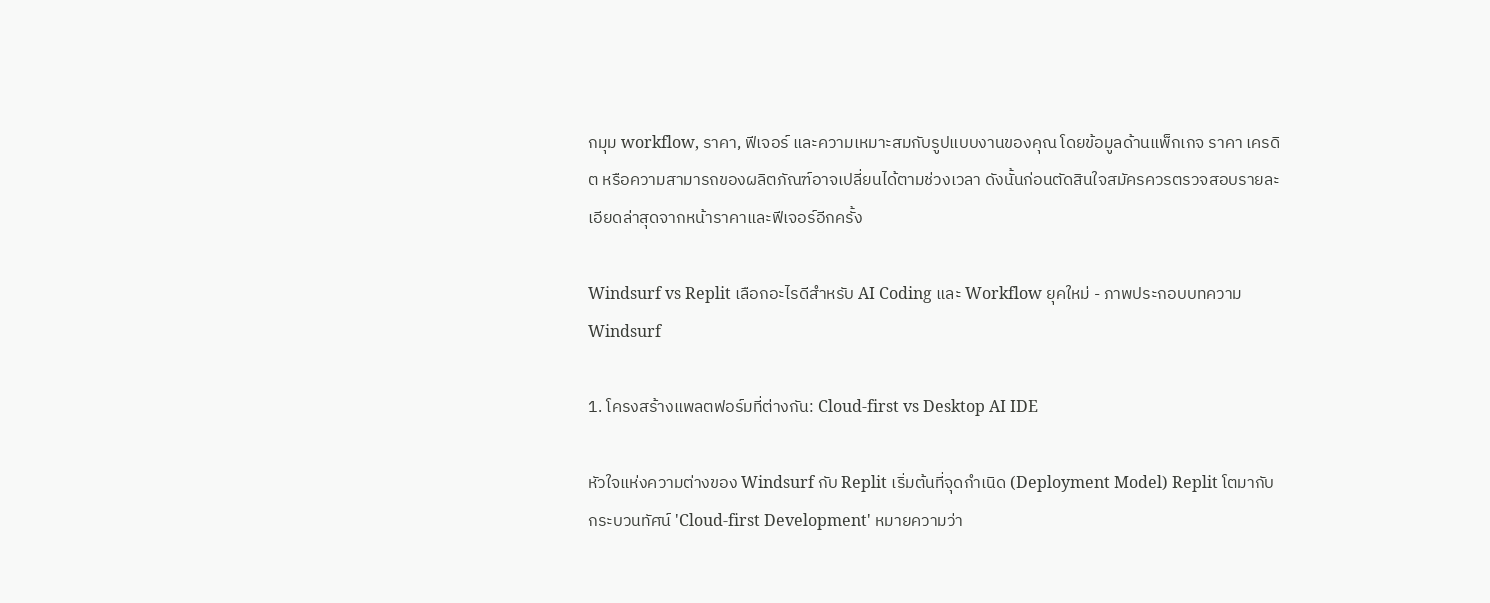กมุม workflow, ราคา, ฟีเจอร์ และความเหมาะสมกับรูปแบบงานของคุณ โดยข้อมูลด้านแพ็กเกจ ราคา เครดิต หรือความสามารถของผลิตภัณฑ์อาจเปลี่ยนได้ตามช่วงเวลา ดังนั้นก่อนตัดสินใจสมัครควรตรวจสอบรายละเอียดล่าสุดจากหน้าราคาและฟีเจอร์อีกครั้ง

Windsurf vs Replit เลือกอะไรดีสำหรับ AI Coding และ Workflow ยุคใหม่ - ภาพประกอบบทความ Windsurf

1. โครงสร้างแพลตฟอร์มที่ต่างกัน: Cloud-first vs Desktop AI IDE

หัวใจแห่งความต่างของ Windsurf กับ Replit เริ่มต้นที่จุดกำเนิด (Deployment Model) Replit โตมากับกระบวนทัศน์ 'Cloud-first Development' หมายความว่า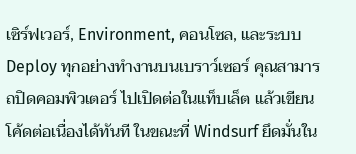เซิร์ฟเวอร์, Environment, คอนโซล, และระบบ Deploy ทุกอย่างทำงานบนเบราว์เซอร์ คุณสามารถปิดคอมพิวเตอร์ ไปเปิดต่อในแท็บเล็ต แล้วเขียนโค้ดต่อเนื่องได้ทันที ในขณะที่ Windsurf ยึดมั่นใน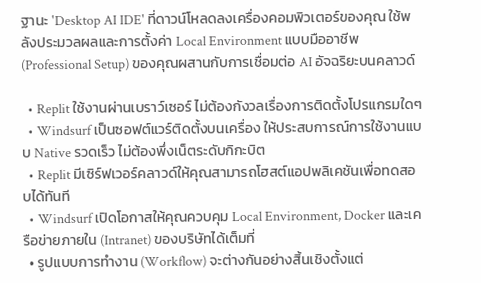ฐานะ 'Desktop AI IDE' ที่ดาวน์โหลดลงเครื่องคอมพิวเตอร์ของคุณ ใช้พลังประมวลผลและการตั้งค่า Local Environment แบบมืออาชีพ (Professional Setup) ของคุณผสานกับการเชื่อมต่อ AI อัจฉริยะบนคลาวด์

  • Replit ใช้งานผ่านเบราว์เซอร์ ไม่ต้องกังวลเรื่องการติดตั้งโปรแกรมใดๆ
  • Windsurf เป็นซอฟต์แวร์ติดตั้งบนเครื่อง ให้ประสบการณ์การใช้งานแบบ Native รวดเร็ว ไม่ต้องพึ่งเน็ตระดับกิกะบิต
  • Replit มีเซิร์ฟเวอร์คลาวด์ให้คุณสามารถโฮสต์แอปพลิเคชันเพื่อทดสอบได้ทันที
  • Windsurf เปิดโอกาสให้คุณควบคุม Local Environment, Docker และเครือข่ายภายใน (Intranet) ของบริษัทได้เต็มที่
  • รูปแบบการทำงาน (Workflow) จะต่างกันอย่างสิ้นเชิงตั้งแต่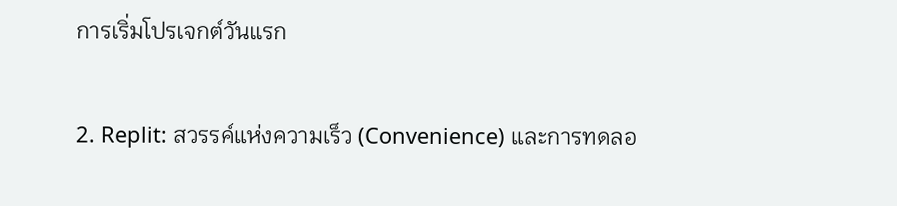การเริ่มโปรเจกต์วันแรก

2. Replit: สวรรค์แห่งความเร็ว (Convenience) และการทดลอ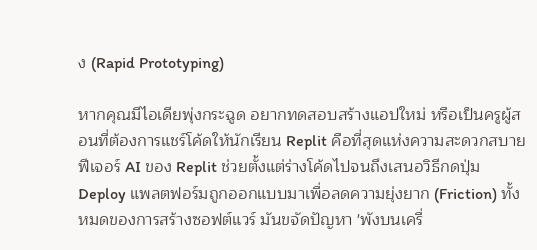ง (Rapid Prototyping)

หากคุณมีไอเดียพุ่งกระฉูด อยากทดสอบสร้างแอปใหม่ หรือเป็นครูผู้สอนที่ต้องการแชร์โค้ดให้นักเรียน Replit คือที่สุดแห่งความสะดวกสบาย ฟีเจอร์ AI ของ Replit ช่วยตั้งแต่ร่างโค้ดไปจนถึงเสนอวิธีกดปุ่ม Deploy แพลตฟอร์มถูกออกแบบมาเพื่อลดความยุ่งยาก (Friction) ทั้งหมดของการสร้างซอฟต์แวร์ มันขจัดปัญหา 'พังบนเครื่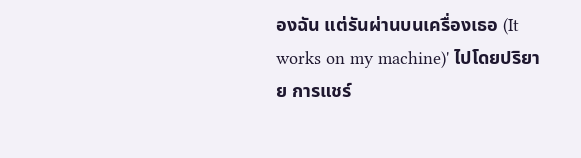องฉัน แต่รันผ่านบนเครื่องเธอ (It works on my machine)' ไปโดยปริยาย การแชร์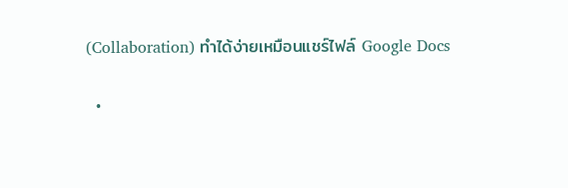(Collaboration) ทำได้ง่ายเหมือนแชร์ไฟล์ Google Docs

  •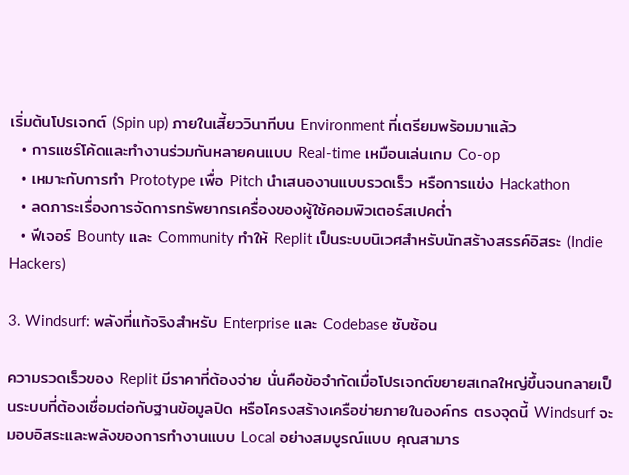เริ่มต้นโปรเจกต์ (Spin up) ภายในเสี้ยววินาทีบน Environment ที่เตรียมพร้อมมาแล้ว
  • การแชร์โค้ดและทำงานร่วมกันหลายคนแบบ Real-time เหมือนเล่นเกม Co-op
  • เหมาะกับการทำ Prototype เพื่อ Pitch นำเสนองานแบบรวดเร็ว หรือการแข่ง Hackathon
  • ลดภาระเรื่องการจัดการทรัพยากรเครื่องของผู้ใช้คอมพิวเตอร์สเปคต่ำ
  • ฟีเจอร์ Bounty และ Community ทำให้ Replit เป็นระบบนิเวศสำหรับนักสร้างสรรค์อิสระ (Indie Hackers)

3. Windsurf: พลังที่แท้จริงสำหรับ Enterprise และ Codebase ซับซ้อน

ความรวดเร็วของ Replit มีราคาที่ต้องจ่าย นั่นคือข้อจำกัดเมื่อโปรเจกต์ขยายสเกลใหญ่ขึ้นจนกลายเป็นระบบที่ต้องเชื่อมต่อกับฐานข้อมูลปิด หรือโครงสร้างเครือข่ายภายในองค์กร ตรงจุดนี้ Windsurf จะมอบอิสระและพลังของการทำงานแบบ Local อย่างสมบูรณ์แบบ คุณสามาร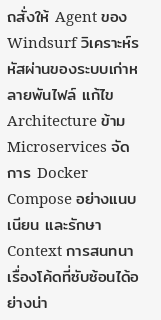ถสั่งให้ Agent ของ Windsurf วิเคราะห์รหัสผ่านของระบบเก่าหลายพันไฟล์ แก้ไข Architecture ข้าม Microservices จัดการ Docker Compose อย่างแนบเนียน และรักษา Context การสนทนาเรื่องโค้ดที่ซับซ้อนได้อย่างน่า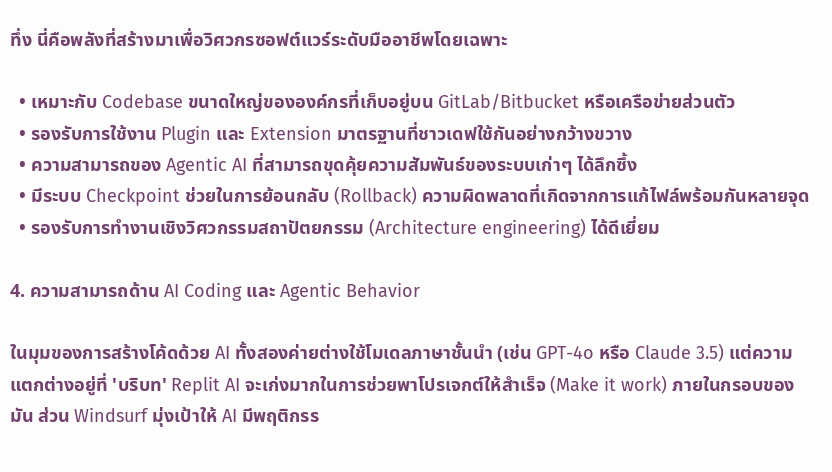ทึ่ง นี่คือพลังที่สร้างมาเพื่อวิศวกรซอฟต์แวร์ระดับมืออาชีพโดยเฉพาะ

  • เหมาะกับ Codebase ขนาดใหญ่ขององค์กรที่เก็บอยู่บน GitLab/Bitbucket หรือเครือข่ายส่วนตัว
  • รองรับการใช้งาน Plugin และ Extension มาตรฐานที่ชาวเดฟใช้กันอย่างกว้างขวาง
  • ความสามารถของ Agentic AI ที่สามารถขุดคุ้ยความสัมพันธ์ของระบบเก่าๆ ได้ลึกซึ้ง
  • มีระบบ Checkpoint ช่วยในการย้อนกลับ (Rollback) ความผิดพลาดที่เกิดจากการแก้ไฟล์พร้อมกันหลายจุด
  • รองรับการทำงานเชิงวิศวกรรมสถาปัตยกรรม (Architecture engineering) ได้ดีเยี่ยม

4. ความสามารถด้าน AI Coding และ Agentic Behavior

ในมุมของการสร้างโค้ดด้วย AI ทั้งสองค่ายต่างใช้โมเดลภาษาชั้นนำ (เช่น GPT-4o หรือ Claude 3.5) แต่ความแตกต่างอยู่ที่ 'บริบท' Replit AI จะเก่งมากในการช่วยพาโปรเจกต์ให้สำเร็จ (Make it work) ภายในกรอบของมัน ส่วน Windsurf มุ่งเป้าให้ AI มีพฤติกรร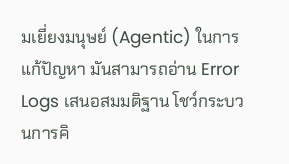มเยี่ยงมนุษย์ (Agentic) ในการแก้ปัญหา มันสามารถอ่าน Error Logs เสนอสมมติฐาน โชว์กระบวนการคิ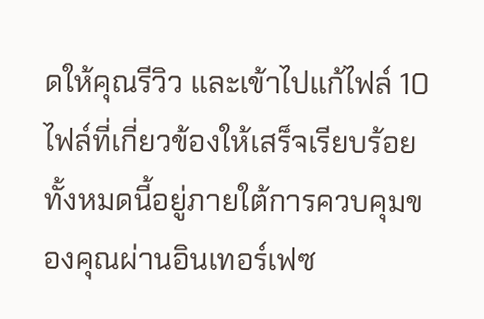ดให้คุณรีวิว และเข้าไปแก้ไฟล์ 10 ไฟล์ที่เกี่ยวข้องให้เสร็จเรียบร้อย ทั้งหมดนี้อยู่ภายใต้การควบคุมของคุณผ่านอินเทอร์เฟซ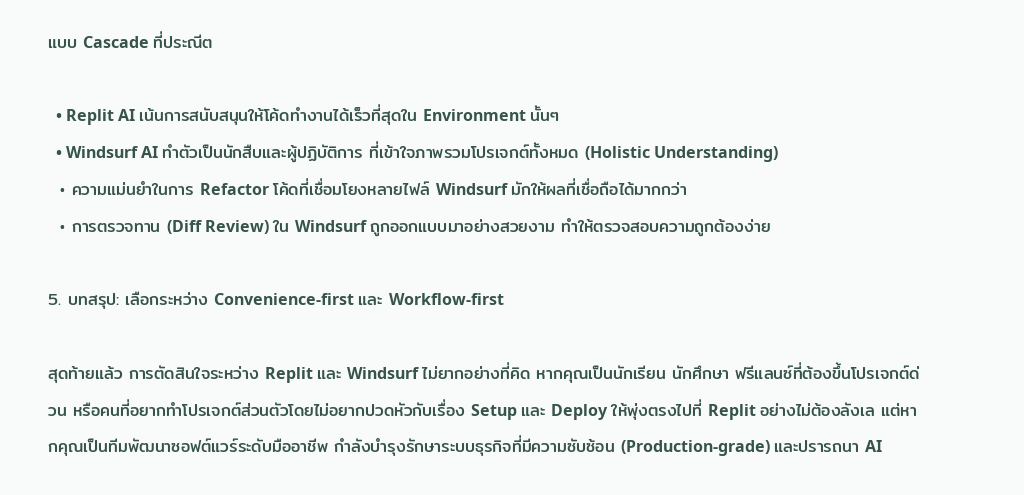แบบ Cascade ที่ประณีต

  • Replit AI เน้นการสนับสนุนให้โค้ดทำงานได้เร็วที่สุดใน Environment นั้นๆ
  • Windsurf AI ทำตัวเป็นนักสืบและผู้ปฏิบัติการ ที่เข้าใจภาพรวมโปรเจกต์ทั้งหมด (Holistic Understanding)
  • ความแม่นยำในการ Refactor โค้ดที่เชื่อมโยงหลายไฟล์ Windsurf มักให้ผลที่เชื่อถือได้มากกว่า
  • การตรวจทาน (Diff Review) ใน Windsurf ถูกออกแบบมาอย่างสวยงาม ทำให้ตรวจสอบความถูกต้องง่าย

5. บทสรุป: เลือกระหว่าง Convenience-first และ Workflow-first

สุดท้ายแล้ว การตัดสินใจระหว่าง Replit และ Windsurf ไม่ยากอย่างที่คิด หากคุณเป็นนักเรียน นักศึกษา ฟรีแลนซ์ที่ต้องขึ้นโปรเจกต์ด่วน หรือคนที่อยากทำโปรเจกต์ส่วนตัวโดยไม่อยากปวดหัวกับเรื่อง Setup และ Deploy ให้พุ่งตรงไปที่ Replit อย่างไม่ต้องลังเล แต่หากคุณเป็นทีมพัฒนาซอฟต์แวร์ระดับมืออาชีพ กำลังบำรุงรักษาระบบธุรกิจที่มีความซับซ้อน (Production-grade) และปรารถนา AI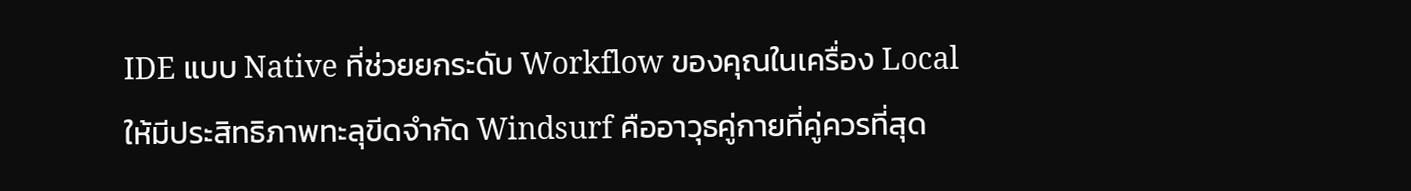IDE แบบ Native ที่ช่วยยกระดับ Workflow ของคุณในเครื่อง Local ให้มีประสิทธิภาพทะลุขีดจำกัด Windsurf คืออาวุธคู่กายที่คู่ควรที่สุด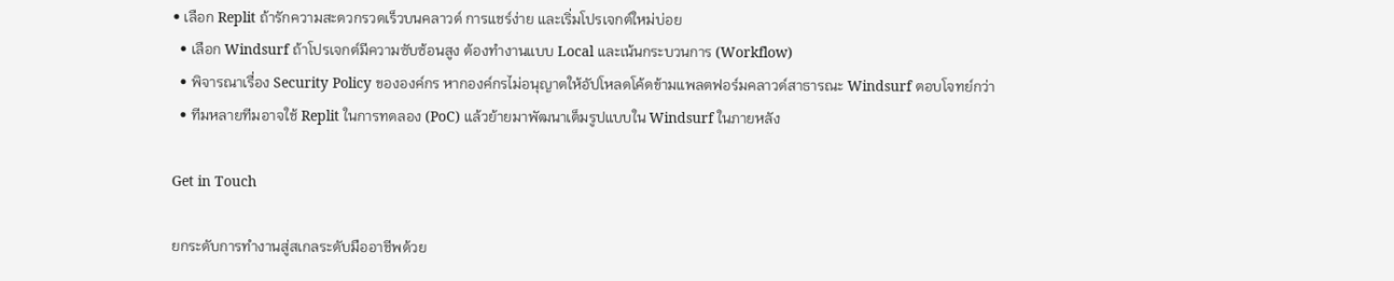• เลือก Replit ถ้ารักความสะดวกรวดเร็วบนคลาวด์ การแชร์ง่าย และเริ่มโปรเจกต์ใหม่บ่อย
  • เลือก Windsurf ถ้าโปรเจกต์มีความซับซ้อนสูง ต้องทำงานแบบ Local และเน้นกระบวนการ (Workflow)
  • พิจารณาเรื่อง Security Policy ขององค์กร หากองค์กรไม่อนุญาตให้อัปโหลดโค้ดข้ามแพลตฟอร์มคลาวด์สาธารณะ Windsurf ตอบโจทย์กว่า
  • ทีมหลายทีมอาจใช้ Replit ในการทดลอง (PoC) แล้วย้ายมาพัฒนาเต็มรูปแบบใน Windsurf ในภายหลัง

Get in Touch

ยกระดับการทำงานสู่สเกลระดับมืออาชีพด้วย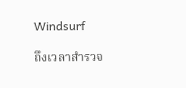Windsurf

ถึงเวลาสำรวจ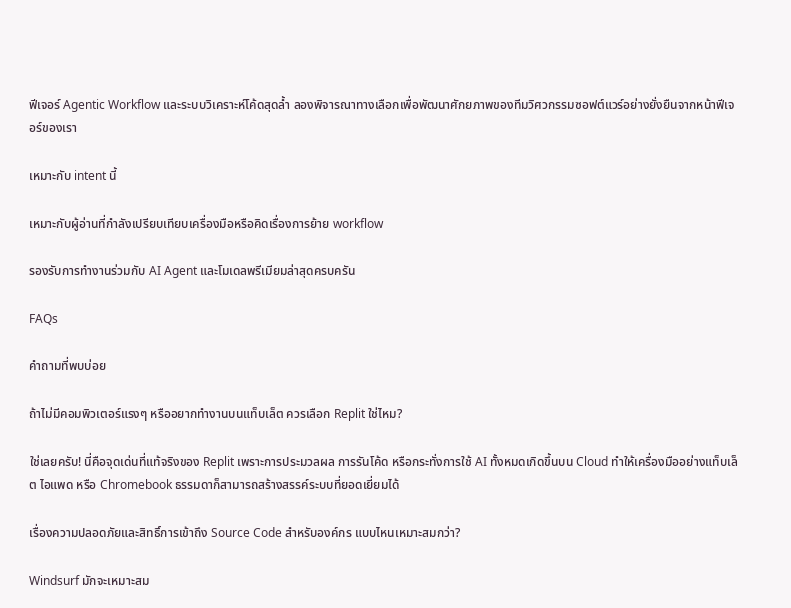ฟีเจอร์ Agentic Workflow และระบบวิเคราะห์โค้ดสุดล้ำ ลองพิจารณาทางเลือกเพื่อพัฒนาศักยภาพของทีมวิศวกรรมซอฟต์แวร์อย่างยั่งยืนจากหน้าฟีเจอร์ของเรา

เหมาะกับ intent นี้

เหมาะกับผู้อ่านที่กำลังเปรียบเทียบเครื่องมือหรือคิดเรื่องการย้าย workflow

รองรับการทำงานร่วมกับ AI Agent และโมเดลพรีเมียมล่าสุดครบครัน

FAQs

คำถามที่พบบ่อย

ถ้าไม่มีคอมพิวเตอร์แรงๆ หรืออยากทำงานบนแท็บเล็ต ควรเลือก Replit ใช่ไหม?

ใช่เลยครับ! นี่คือจุดเด่นที่แท้จริงของ Replit เพราะการประมวลผล การรันโค้ด หรือกระทั่งการใช้ AI ทั้งหมดเกิดขึ้นบน Cloud ทำให้เครื่องมืออย่างแท็บเล็ต ไอแพด หรือ Chromebook ธรรมดาก็สามารถสร้างสรรค์ระบบที่ยอดเยี่ยมได้

เรื่องความปลอดภัยและสิทธิ์การเข้าถึง Source Code สำหรับองค์กร แบบไหนเหมาะสมกว่า?

Windsurf มักจะเหมาะสม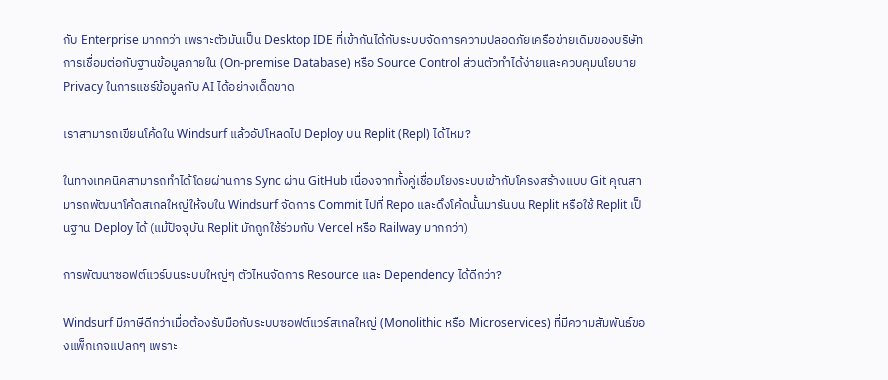กับ Enterprise มากกว่า เพราะตัวมันเป็น Desktop IDE ที่เข้ากันได้กับระบบจัดการความปลอดภัยเครือข่ายเดิมของบริษัท การเชื่อมต่อกับฐานข้อมูลภายใน (On-premise Database) หรือ Source Control ส่วนตัวทำได้ง่ายและควบคุมนโยบาย Privacy ในการแชร์ข้อมูลกับ AI ได้อย่างเด็ดขาด

เราสามารถเขียนโค้ดใน Windsurf แล้วอัปโหลดไป Deploy บน Replit (Repl) ได้ไหม?

ในทางเทคนิคสามารถทำได้โดยผ่านการ Sync ผ่าน GitHub เนื่องจากทั้งคู่เชื่อมโยงระบบเข้ากับโครงสร้างแบบ Git คุณสามารถพัฒนาโค้ดสเกลใหญ่ให้จบใน Windsurf จัดการ Commit ไปที่ Repo และดึงโค้ดนั้นมารันบน Replit หรือใช้ Replit เป็นฐาน Deploy ได้ (แม้ปัจจุบัน Replit มักถูกใช้ร่วมกับ Vercel หรือ Railway มากกว่า)

การพัฒนาซอฟต์แวร์บนระบบใหญ่ๆ ตัวไหนจัดการ Resource และ Dependency ได้ดีกว่า?

Windsurf มีภาษีดีกว่าเมื่อต้องรับมือกับระบบซอฟต์แวร์สเกลใหญ่ (Monolithic หรือ Microservices) ที่มีความสัมพันธ์ของแพ็กเกจแปลกๆ เพราะ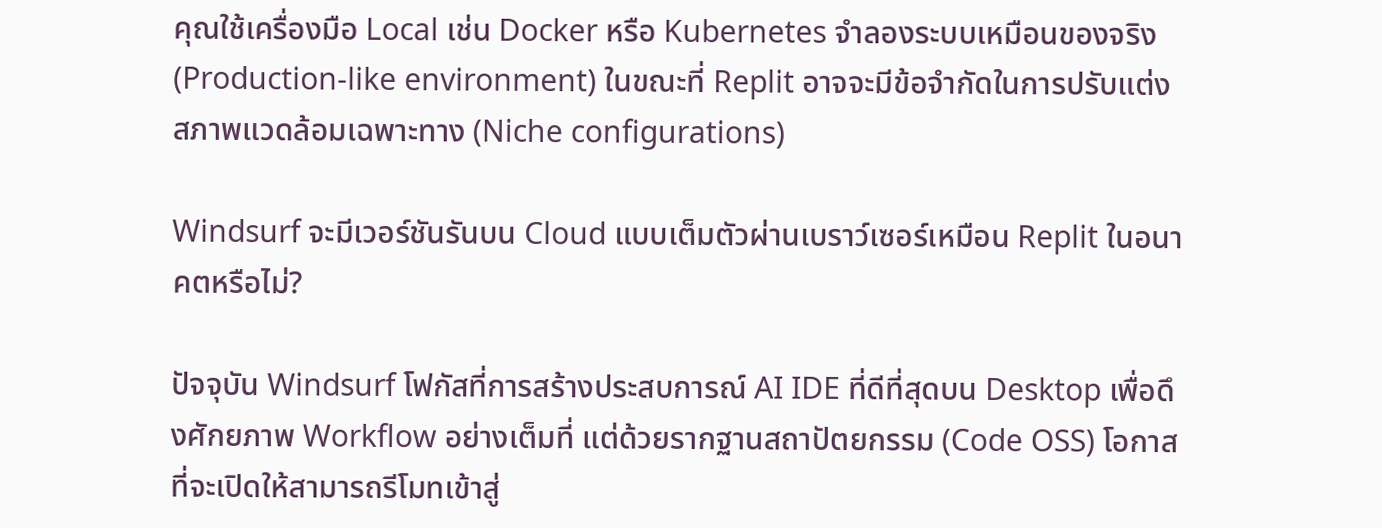คุณใช้เครื่องมือ Local เช่น Docker หรือ Kubernetes จำลองระบบเหมือนของจริง (Production-like environment) ในขณะที่ Replit อาจจะมีข้อจำกัดในการปรับแต่งสภาพแวดล้อมเฉพาะทาง (Niche configurations)

Windsurf จะมีเวอร์ชันรันบน Cloud แบบเต็มตัวผ่านเบราว์เซอร์เหมือน Replit ในอนาคตหรือไม่?

ปัจจุบัน Windsurf โฟกัสที่การสร้างประสบการณ์ AI IDE ที่ดีที่สุดบน Desktop เพื่อดึงศักยภาพ Workflow อย่างเต็มที่ แต่ด้วยรากฐานสถาปัตยกรรม (Code OSS) โอกาสที่จะเปิดให้สามารถรีโมทเข้าสู่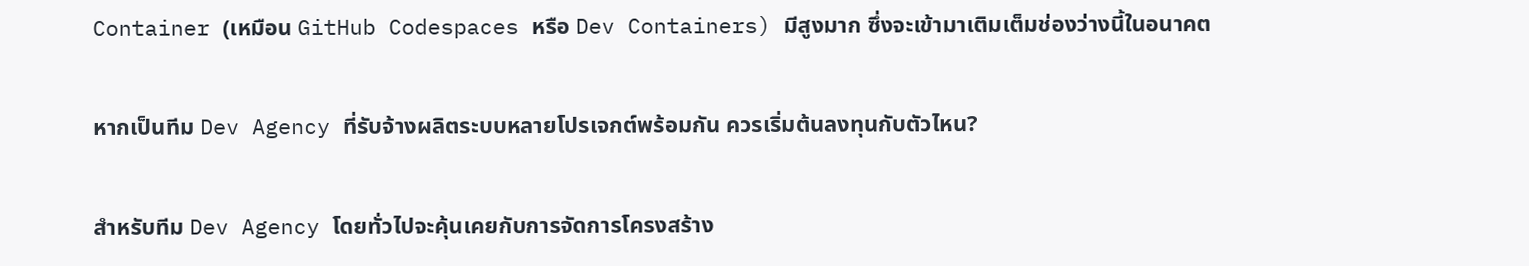Container (เหมือน GitHub Codespaces หรือ Dev Containers) มีสูงมาก ซึ่งจะเข้ามาเติมเต็มช่องว่างนี้ในอนาคต

หากเป็นทีม Dev Agency ที่รับจ้างผลิตระบบหลายโปรเจกต์พร้อมกัน ควรเริ่มต้นลงทุนกับตัวไหน?

สำหรับทีม Dev Agency โดยทั่วไปจะคุ้นเคยกับการจัดการโครงสร้าง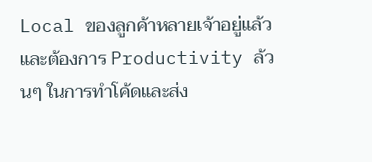Local ของลูกค้าหลายเจ้าอยู่แล้ว และต้องการ Productivity ล้วนๆ ในการทำโค้ดและส่ง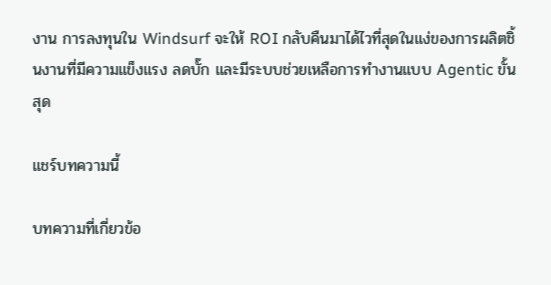งาน การลงทุนใน Windsurf จะให้ ROI กลับคืนมาได้ไวที่สุดในแง่ของการผลิตชิ้นงานที่มีความแข็งแรง ลดบั๊ก และมีระบบช่วยเหลือการทำงานแบบ Agentic ขั้นสุด

แชร์บทความนี้

บทความที่เกี่ยวข้อ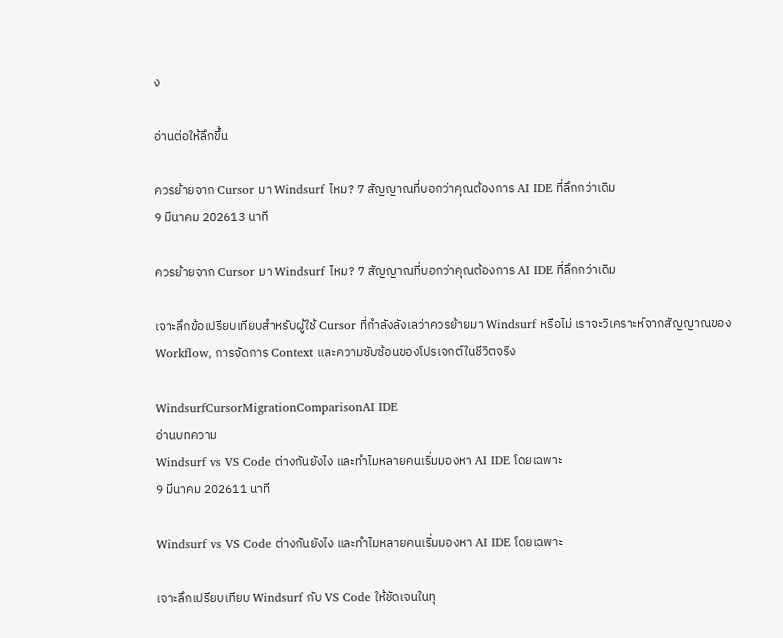ง

อ่านต่อให้ลึกขึ้น

ควรย้ายจาก Cursor มา Windsurf ไหม? 7 สัญญาณที่บอกว่าคุณต้องการ AI IDE ที่ลึกกว่าเดิม
9 มีนาคม 202613 นาที

ควรย้ายจาก Cursor มา Windsurf ไหม? 7 สัญญาณที่บอกว่าคุณต้องการ AI IDE ที่ลึกกว่าเดิม

เจาะลึกข้อเปรียบเทียบสำหรับผู้ใช้ Cursor ที่กำลังลังเลว่าควรย้ายมา Windsurf หรือไม่ เราจะวิเคราะห์จากสัญญาณของ Workflow, การจัดการ Context และความซับซ้อนของโปรเจกต์ในชีวิตจริง

WindsurfCursorMigrationComparisonAI IDE
อ่านบทความ
Windsurf vs VS Code ต่างกันยังไง และทำไมหลายคนเริ่มมองหา AI IDE โดยเฉพาะ
9 มีนาคม 202611 นาที

Windsurf vs VS Code ต่างกันยังไง และทำไมหลายคนเริ่มมองหา AI IDE โดยเฉพาะ

เจาะลึกเปรียบเทียบ Windsurf กับ VS Code ให้ชัดเจนในทุ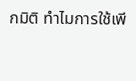กมิติ ทำไมการใช้เพี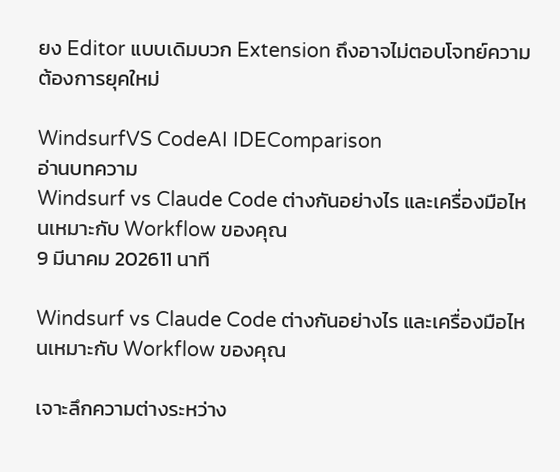ยง Editor แบบเดิมบวก Extension ถึงอาจไม่ตอบโจทย์ความต้องการยุคใหม่

WindsurfVS CodeAI IDEComparison
อ่านบทความ
Windsurf vs Claude Code ต่างกันอย่างไร และเครื่องมือไหนเหมาะกับ Workflow ของคุณ
9 มีนาคม 202611 นาที

Windsurf vs Claude Code ต่างกันอย่างไร และเครื่องมือไหนเหมาะกับ Workflow ของคุณ

เจาะลึกความต่างระหว่าง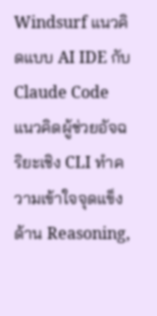Windsurf แนวคิดแบบ AI IDE กับ Claude Code แนวคิดผู้ช่วยอัจฉริยะเชิง CLI ทำความเข้าใจจุดแข็งด้าน Reasoning,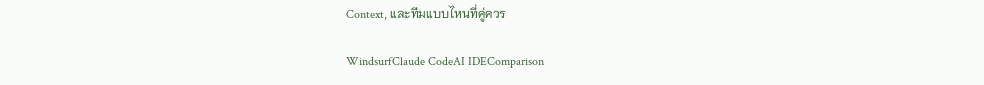Context, และทีมแบบไหนที่คู่ควร

WindsurfClaude CodeAI IDEComparison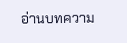อ่านบทความ